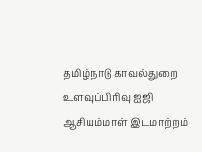தமிழ்நாடு காவல்துறை உளவுப்பிரிவு ஐஜி ஆசியம்மாள் இடமாற்றம்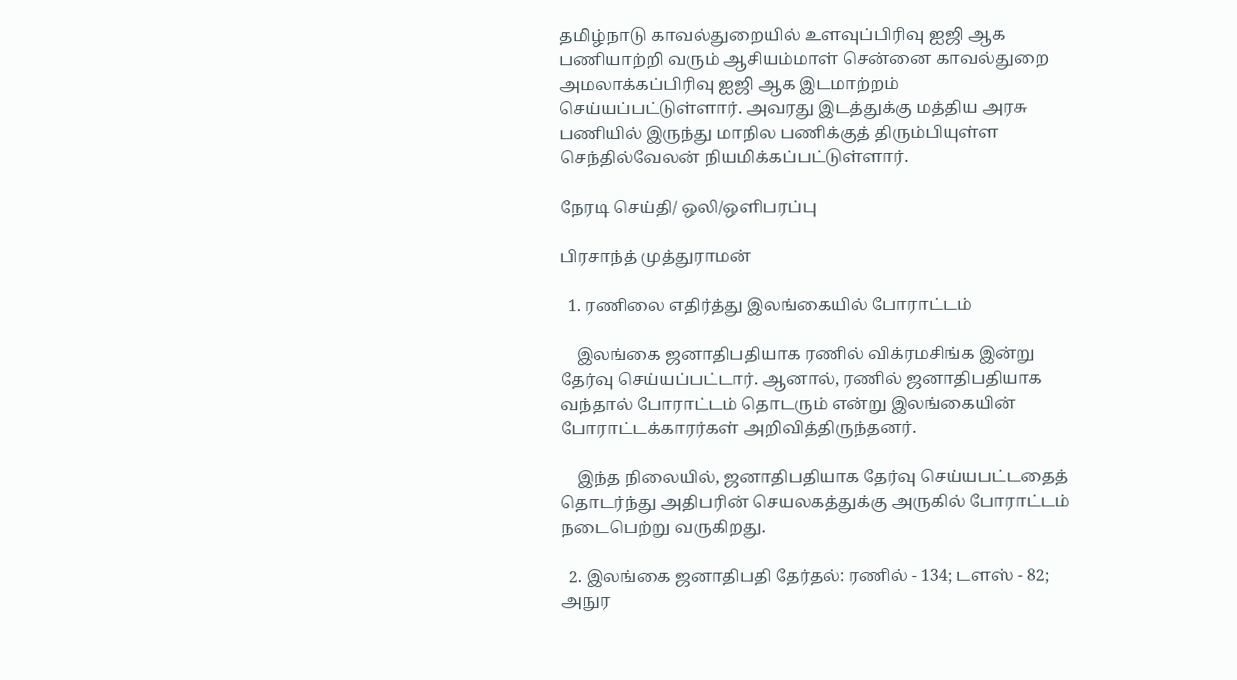தமிழ்நாடு காவல்துறையில் உளவுப்பிரிவு ஐஜி ஆக பணியாற்றி வரும் ஆசியம்மாள் சென்னை காவல்துறை அமலாக்கப்பிரிவு ஐஜி ஆக இடமாற்றம் செய்யப்பட்டுள்ளார். அவரது இடத்துக்கு மத்திய அரசு பணியில் இருந்து மாநில பணிக்குத் திரும்பியுள்ள செந்தில்வேலன் நியமிக்கப்பட்டுள்ளார்.

நேரடி செய்தி/ ஒலி/ஒளிபரப்பு

பிரசாந்த் முத்துராமன்

  1. ரணிலை எதிர்த்து இலங்கையில் போராட்டம்

    இலங்கை ஜனாதிபதியாக ரணில் விக்ரமசிங்க இன்று தேர்வு செய்யப்பட்டார். ஆனால், ரணில் ஜனாதிபதியாக வந்தால் போராட்டம் தொடரும் என்று இலங்கையின் போராட்டக்காரர்கள் அறிவித்திருந்தனர்.

    இந்த நிலையில், ஜனாதிபதியாக தேர்வு செய்யபட்டதைத் தொடர்ந்து அதிபரின் செயலகத்துக்கு அருகில் போராட்டம் நடைபெற்று வருகிறது.

  2. இலங்கை ஜனாதிபதி தேர்தல்: ரணில் - 134; டளஸ் - 82; அநுர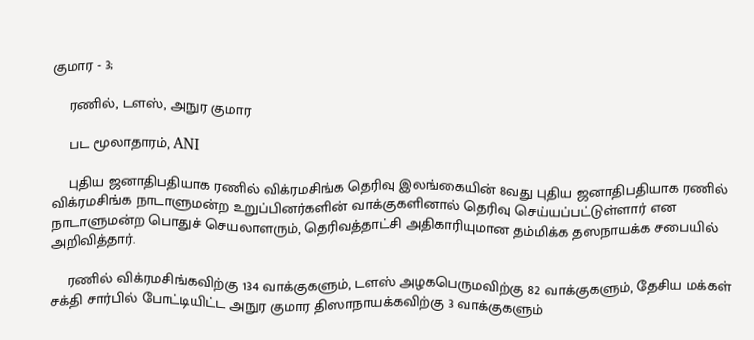குமார - 3;

    ரணில், டளஸ், அநுர குமார

    பட மூலாதாரம், ANI

    புதிய ஜனாதிபதியாக ரணில் விக்ரமசிங்க தெரிவு இலங்கையின் 8வது புதிய ஜனாதிபதியாக ரணில் விக்ரமசிங்க நாடாளுமன்ற உறுப்பினர்களின் வாக்குகளினால் தெரிவு செய்யப்பட்டுள்ளார் என நாடாளுமன்ற பொதுச் செயலாளரும், தெரிவத்தாட்சி அதிகாரியுமான தம்மிக்க தஸநாயக்க சபையில் அறிவித்தார்.

    ரணில் விக்ரமசிங்கவிற்கு 134 வாக்குகளும், டளஸ் அழகபெருமவிற்கு 82 வாக்குகளும், தேசிய மக்கள் சக்தி சார்பில் போட்டியிட்ட அநுர குமார திஸாநாயக்கவிற்கு 3 வாக்குகளும்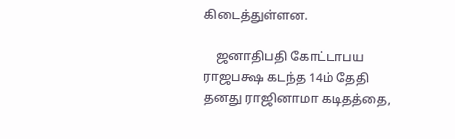கிடைத்துள்ளன.

    ஜனாதிபதி கோட்டாபய ராஜபக்ஷ கடந்த 14ம் தேதி தனது ராஜினாமா கடிதத்தை,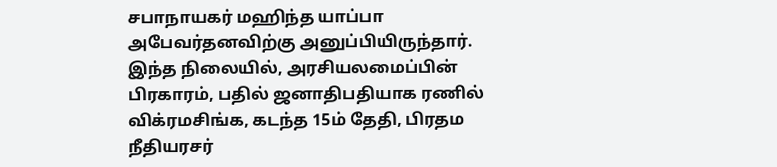சபாநாயகர் மஹிந்த யாப்பா அபேவர்தனவிற்கு அனுப்பியிருந்தார். இந்த நிலையில், அரசியலமைப்பின் பிரகாரம், பதில் ஜனாதிபதியாக ரணில் விக்ரமசிங்க, கடந்த 15ம் தேதி, பிரதம நீதியரசர்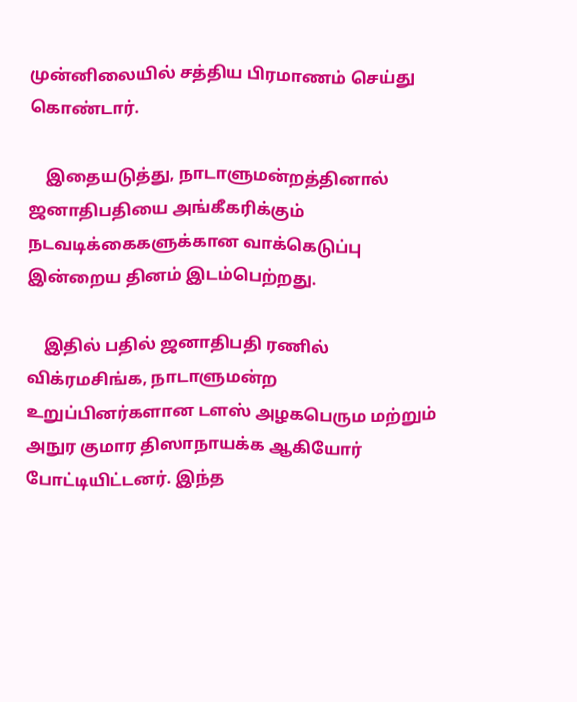முன்னிலையில் சத்திய பிரமாணம் செய்து கொண்டார்.

    இதையடுத்து, நாடாளுமன்றத்தினால் ஜனாதிபதியை அங்கீகரிக்கும் நடவடிக்கைகளுக்கான வாக்கெடுப்பு இன்றைய தினம் இடம்பெற்றது.

    இதில் பதில் ஜனாதிபதி ரணில் விக்ரமசிங்க, நாடாளுமன்ற உறுப்பினர்களான டளஸ் அழகபெரும மற்றும் அநுர குமார திஸாநாயக்க ஆகியோர் போட்டியிட்டனர். இந்த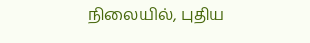நிலையில், புதிய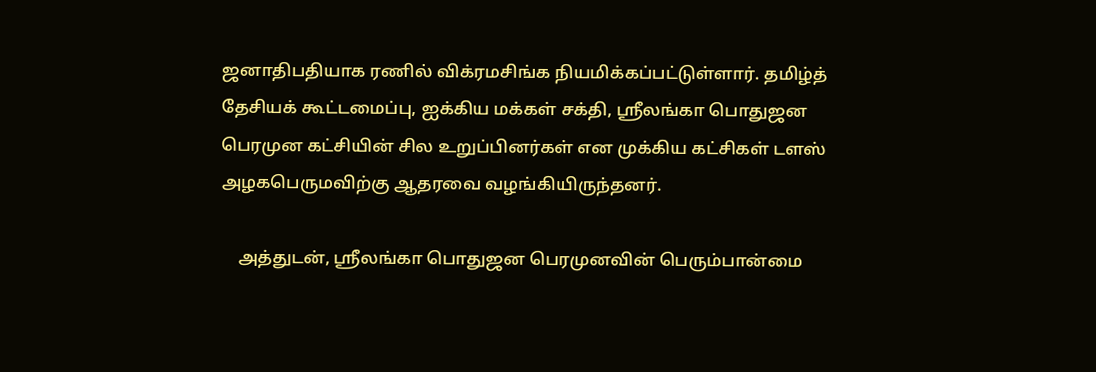ஜனாதிபதியாக ரணில் விக்ரமசிங்க நியமிக்கப்பட்டுள்ளார். தமிழ்த் தேசியக் கூட்டமைப்பு, ஐக்கிய மக்கள் சக்தி, ஸ்ரீலங்கா பொதுஜன பெரமுன கட்சியின் சில உறுப்பினர்கள் என முக்கிய கட்சிகள் டளஸ் அழகபெருமவிற்கு ஆதரவை வழங்கியிருந்தனர்.

    அத்துடன், ஸ்ரீலங்கா பொதுஜன பெரமுனவின் பெரும்பான்மை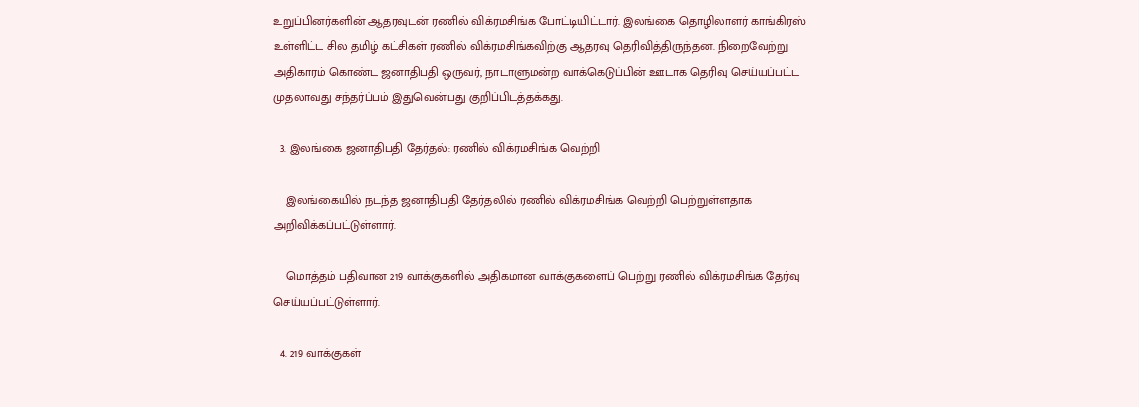உறுப்பினர்களின் ஆதரவுடன் ரணில் விக்ரமசிங்க போட்டியிட்டார். இலங்கை தொழிலாளர் காங்கிரஸ் உள்ளிட்ட சில தமிழ் கட்சிகள் ரணில் விக்ரமசிங்கவிற்கு ஆதரவு தெரிவித்திருந்தன. நிறைவேற்று அதிகாரம் கொண்ட ஜனாதிபதி ஒருவர், நாடாளுமன்ற வாக்கெடுப்பின் ஊடாக தெரிவு செய்யப்பட்ட முதலாவது சந்தர்ப்பம் இதுவென்பது குறிப்பிடத்தக்கது.

  3. இலங்கை ஜனாதிபதி தேர்தல்: ரணில் விக்ரமசிங்க வெற்றி

    இலங்கையில் நடந்த ஜனாதிபதி தேர்தலில் ரணில் விக்ரமசிங்க வெற்றி பெற்றுள்ளதாக அறிவிக்கப்பட்டுள்ளார்.

    மொத்தம் பதிவான 219 வாக்குகளில் அதிகமான வாக்குகளைப் பெற்று ரணில் விக்ரமசிங்க தேர்வு செய்யப்பட்டுள்ளார்.

  4. 219 வாக்குகள்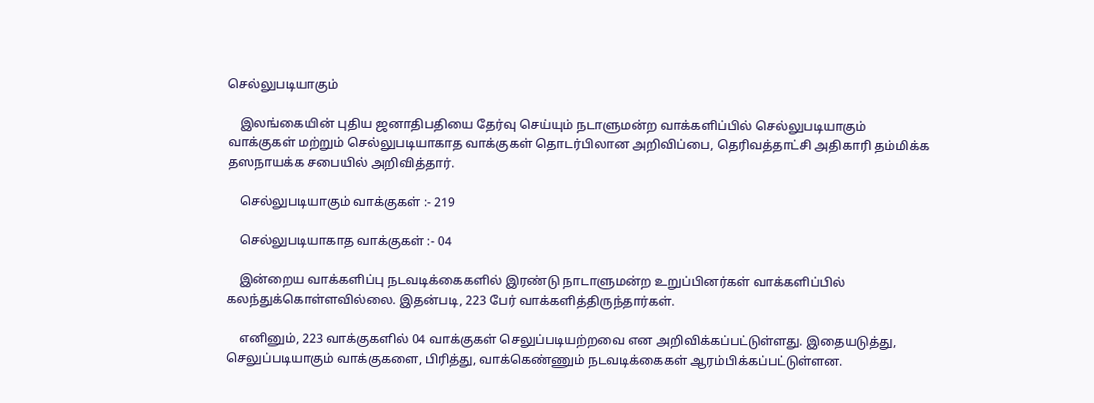செல்லுபடியாகும்

    இலங்கையின் புதிய ஜனாதிபதியை தேர்வு செய்யும் நடாளுமன்ற வாக்களிப்பில் செல்லுபடியாகும் வாக்குகள் மற்றும் செல்லுபடியாகாத வாக்குகள் தொடர்பிலான அறிவிப்பை, தெரிவத்தாட்சி அதிகாரி தம்மிக்க தஸநாயக்க சபையில் அறிவித்தார்.

    செல்லுபடியாகும் வாக்குகள் :- 219

    செல்லுபடியாகாத வாக்குகள் :- 04

    இன்றைய வாக்களிப்பு நடவடிக்கைகளில் இரண்டு நாடாளுமன்ற உறுப்பினர்கள் வாக்களிப்பில் கலந்துக்கொள்ளவில்லை. இதன்படி, 223 பேர் வாக்களித்திருந்தார்கள்.

    எனினும், 223 வாக்குகளில் 04 வாக்குகள் செலுப்படியற்றவை என அறிவிக்கப்பட்டுள்ளது. இதையடுத்து, செலுப்படியாகும் வாக்குகளை, பிரித்து, வாக்கெண்ணும் நடவடிக்கைகள் ஆரம்பிக்கப்பட்டுள்ளன.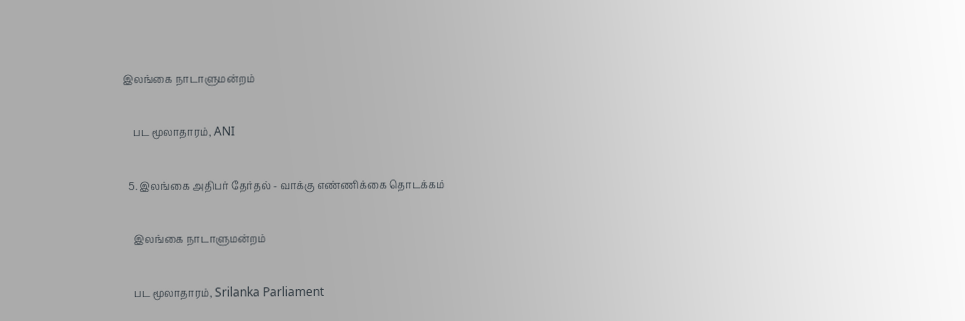இலங்கை நாடாளுமன்றம்

    பட மூலாதாரம், ANI

  5. இலங்கை அதிபர் தேர்தல் - வாக்கு எண்ணிக்கை தொடக்கம்

    இலங்கை நாடாளுமன்றம்

    பட மூலாதாரம், Srilanka Parliament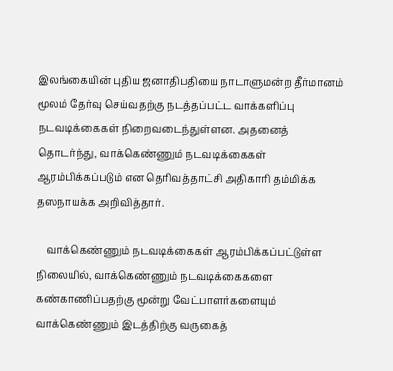இலங்கையின் புதிய ஜனாதிபதியை நாடாளுமன்ற தீர்மானம் மூலம் தேர்வு செய்வதற்கு நடத்தப்பட்ட வாக்களிப்பு நடவடிக்கைகள் நிறைவடைந்துள்ளன. அதனைத் தொடர்ந்து, வாக்கெண்ணும் நடவடிக்கைகள் ஆரம்பிக்கப்படும் என தெரிவத்தாட்சி அதிகாரி தம்மிக்க தஸநாயக்க அறிவித்தார்.

    வாக்கெண்ணும் நடவடிக்கைகள் ஆரம்பிக்கப்பட்டுள்ள நிலையில், வாக்கெண்ணும் நடவடிக்கைகளை கண்காணிப்பதற்கு மூன்று வேட்பாளர்களையும் வாக்கெண்ணும் இடத்திற்கு வருகைத்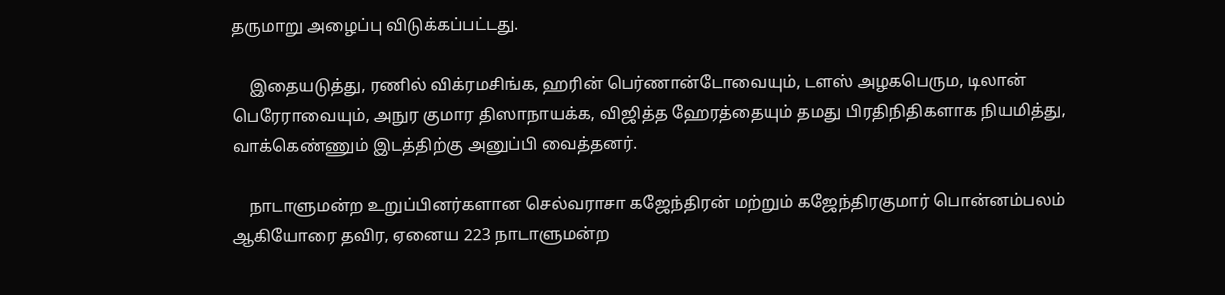தருமாறு அழைப்பு விடுக்கப்பட்டது.

    இதையடுத்து, ரணில் விக்ரமசிங்க, ஹரின் பெர்ணான்டோவையும், டளஸ் அழகபெரும, டிலான் பெரேராவையும், அநுர குமார திஸாநாயக்க, விஜித்த ஹேரத்தையும் தமது பிரதிநிதிகளாக நியமித்து, வாக்கெண்ணும் இடத்திற்கு அனுப்பி வைத்தனர்.

    நாடாளுமன்ற உறுப்பினர்களான செல்வராசா கஜேந்திரன் மற்றும் கஜேந்திரகுமார் பொன்னம்பலம் ஆகியோரை தவிர, ஏனைய 223 நாடாளுமன்ற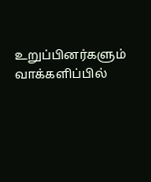உறுப்பினர்களும் வாக்களிப்பில்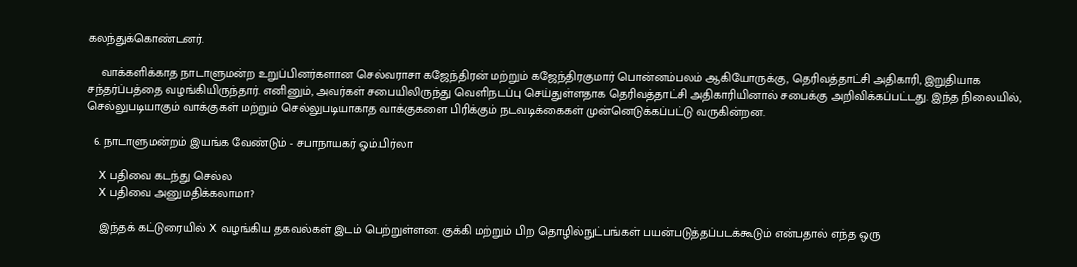கலந்துக்கொண்டனர்.

    வாக்களிக்காத நாடாளுமன்ற உறுப்பினர்களான செல்வராசா கஜேந்திரன் மற்றும் கஜேந்திரகுமார் பொன்னம்பலம் ஆகியோருக்கு, தெரிவத்தாட்சி அதிகாரி, இறுதியாக சந்தர்ப்பத்தை வழங்கியிருந்தார். எனினும், அவர்கள் சபையிலிருந்து வெளிநடப்பு செய்துள்ளதாக தெரிவத்தாட்சி அதிகாரியினால் சபைக்கு அறிவிக்கப்பட்டது. இந்த நிலையில், செல்லுபடியாகும் வாக்குகள் மற்றும் செல்லுபடியாகாத வாக்குகளை பிரிக்கும் நடவடிக்கைகள் முன்னெடுக்கப்பட்டு வருகின்றன.

  6. நாடாளுமன்றம் இயங்க வேண்டும் - சபாநாயகர் ஓம்.பிர்லா

    X பதிவை கடந்து செல்ல
    X பதிவை அனுமதிக்கலாமா?

    இந்தக் கட்டுரையில் X வழங்கிய தகவல்கள் இடம் பெற்றுள்ளன. குக்கி மற்றும் பிற தொழில்நுட்பங்கள் பயன்படுத்தப்படக்கூடும் என்பதால் எந்த ஒரு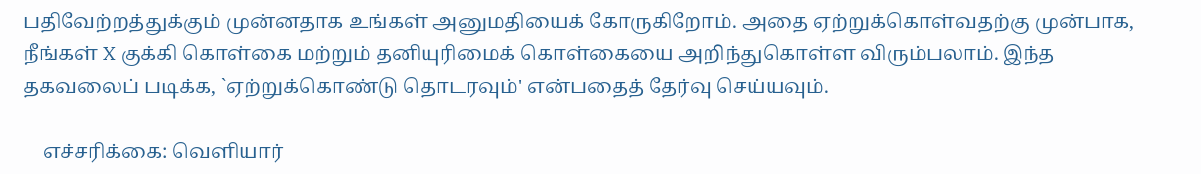பதிவேற்றத்துக்கும் முன்னதாக உங்கள் அனுமதியைக் கோருகிறோம். அதை ஏற்றுக்கொள்வதற்கு முன்பாக, நீங்கள் X குக்கி கொள்கை மற்றும் தனியுரிமைக் கொள்கையை அறிந்துகொள்ள விரும்பலாம். இந்த தகவலைப் படிக்க, `ஏற்றுக்கொண்டு தொடரவும்' என்பதைத் தேர்வு செய்யவும்.

    எச்சரிக்கை: வெளியார்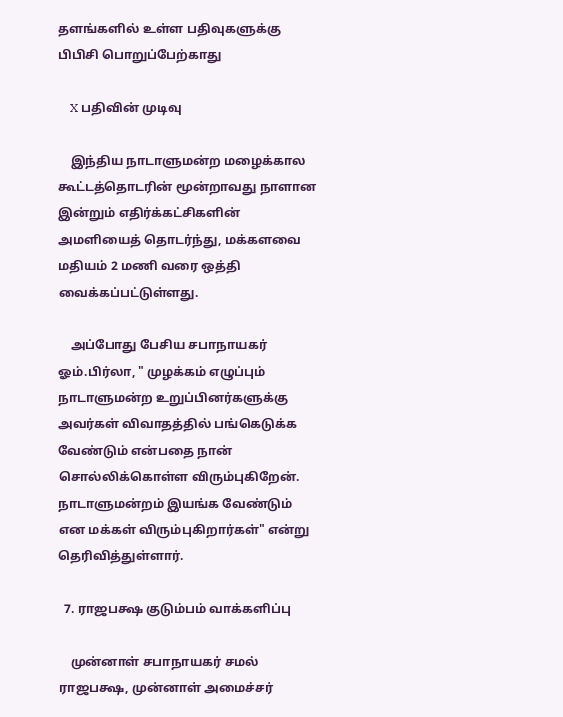தளங்களில் உள்ள பதிவுகளுக்கு பிபிசி பொறுப்பேற்காது

    X பதிவின் முடிவு

    இந்திய நாடாளுமன்ற மழைக்கால கூட்டத்தொடரின் மூன்றாவது நாளான இன்றும் எதிர்க்கட்சிகளின் அமளியைத் தொடர்ந்து, மக்களவை மதியம் 2 மணி வரை ஒத்தி வைக்கப்பட்டுள்ளது.

    அப்போது பேசிய சபாநாயகர் ஓம்.பிர்லா, " முழக்கம் எழுப்பும் நாடாளுமன்ற உறுப்பினர்களுக்கு அவர்கள் விவாதத்தில் பங்கெடுக்க வேண்டும் என்பதை நான் சொல்லிக்கொள்ள விரும்புகிறேன். நாடாளுமன்றம் இயங்க வேண்டும் என மக்கள் விரும்புகிறார்கள்" என்று தெரிவித்துள்ளார்.

  7. ராஜபக்ஷ குடும்பம் வாக்களிப்பு

    முன்னாள் சபாநாயகர் சமல் ராஜபக்ஷ, முன்னாள் அமைச்சர்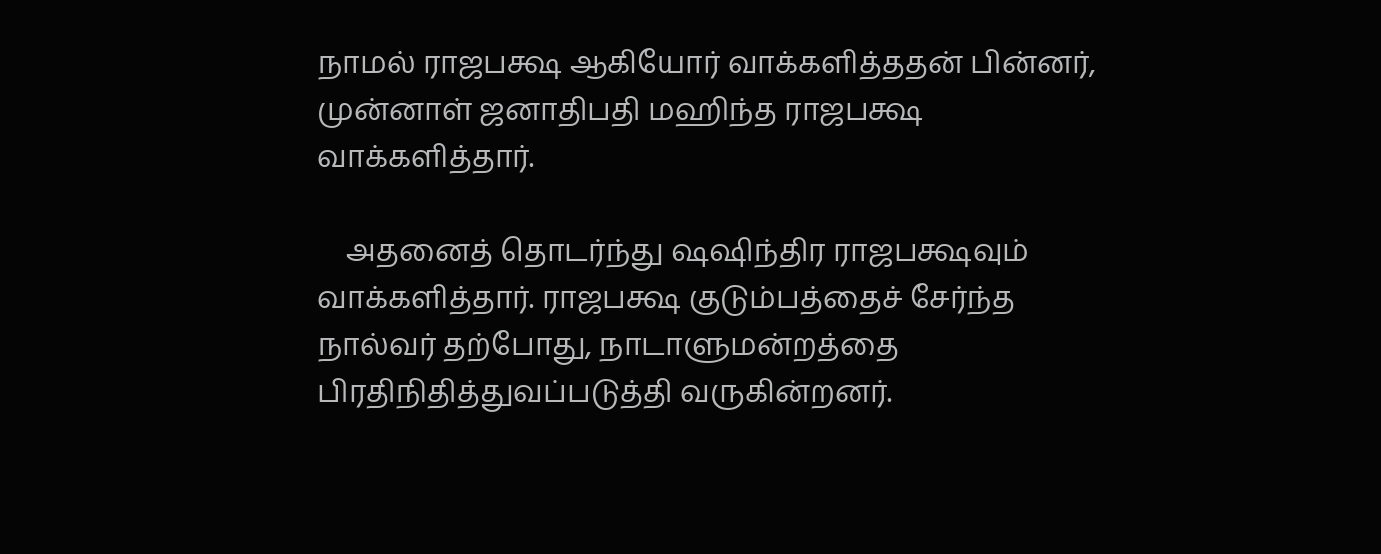நாமல் ராஜபக்ஷ ஆகியோர் வாக்களித்ததன் பின்னர், முன்னாள் ஜனாதிபதி மஹிந்த ராஜபக்ஷ வாக்களித்தார்.

    அதனைத் தொடர்ந்து ஷஷிந்திர ராஜபக்ஷவும் வாக்களித்தார். ராஜபக்ஷ குடும்பத்தைச் சேர்ந்த நால்வர் தற்போது, நாடாளுமன்றத்தை பிரதிநிதித்துவப்படுத்தி வருகின்றனர்.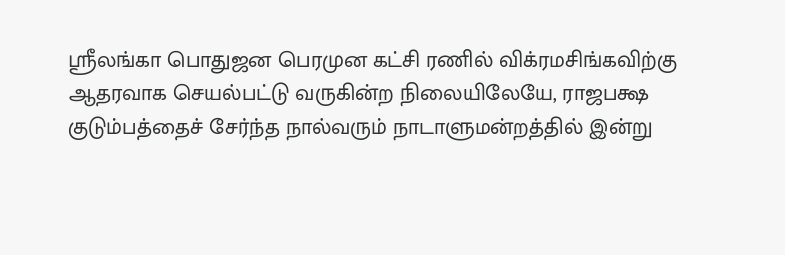ஸ்ரீலங்கா பொதுஜன பெரமுன கட்சி ரணில் விக்ரமசிங்கவிற்கு ஆதரவாக செயல்பட்டு வருகின்ற நிலையிலேயே, ராஜபக்ஷ குடும்பத்தைச் சேர்ந்த நால்வரும் நாடாளுமன்றத்தில் இன்று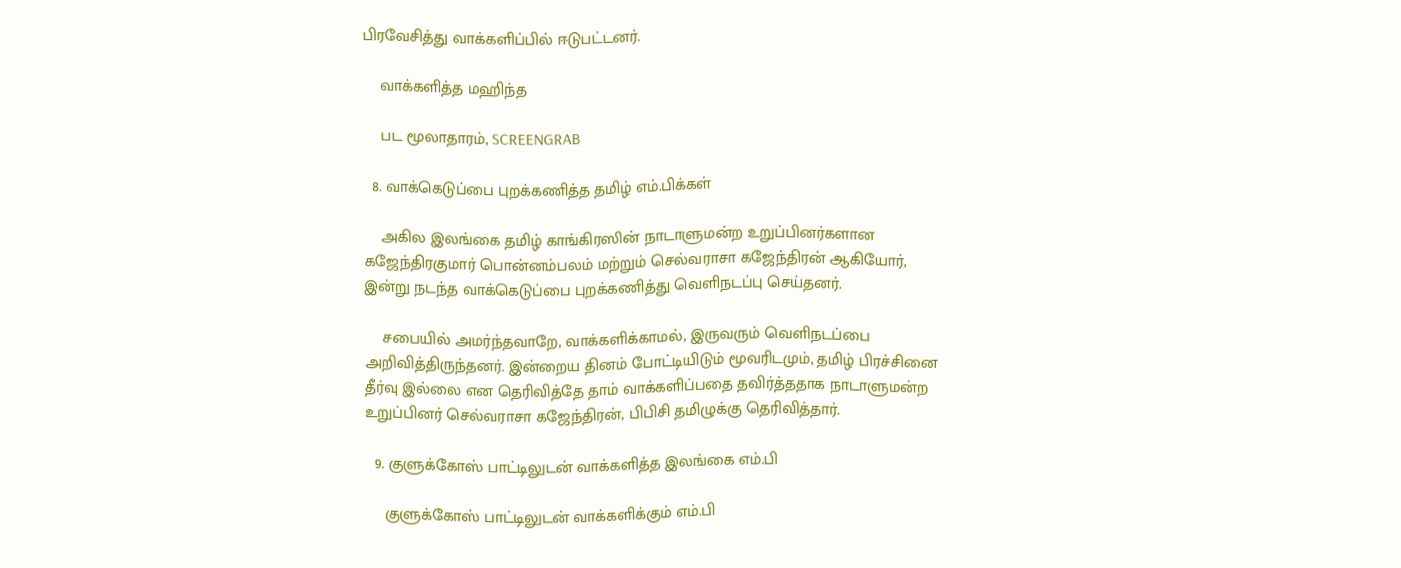பிரவேசித்து வாக்களிப்பில் ஈடுபட்டனர்.

    வாக்களித்த மஹிந்த

    பட மூலாதாரம், SCREENGRAB

  8. வாக்கெடுப்பை புறக்கணித்த தமிழ் எம்.பிக்கள்

    அகில இலங்கை தமிழ் காங்கிரஸின் நாடாளுமன்ற உறுப்பினர்களான கஜேந்திரகுமார் பொன்னம்பலம் மற்றும் செல்வராசா கஜேந்திரன் ஆகியோர், இன்று நடந்த வாக்கெடுப்பை புறக்கணித்து வெளிநடப்பு செய்தனர்.

    சபையில் அமர்ந்தவாறே, வாக்களிக்காமல், இருவரும் வெளிநடப்பை அறிவித்திருந்தனர். இன்றைய தினம் போட்டியிடும் மூவரிடமும், தமிழ் பிரச்சினை தீர்வு இல்லை என தெரிவித்தே தாம் வாக்களிப்பதை தவிர்த்ததாக நாடாளுமன்ற உறுப்பினர் செல்வராசா கஜேந்திரன், பிபிசி தமிழுக்கு தெரிவித்தார்.

  9. குளுக்கோஸ் பாட்டிலுடன் வாக்களித்த இலங்கை எம்.பி

    குளுக்கோஸ் பாட்டிலுடன் வாக்களிக்கும் எம்.பி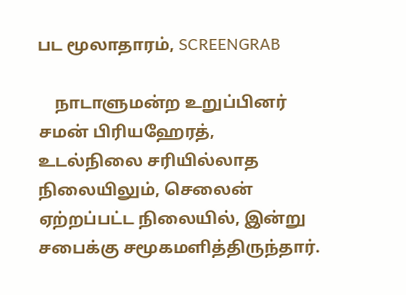பட மூலாதாரம், SCREENGRAB

    நாடாளுமன்ற உறுப்பினர் சமன் பிரியஹேரத், உடல்நிலை சரியில்லாத நிலையிலும், செலைன் ஏற்றப்பட்ட நிலையில், இன்று சபைக்கு சமூகமளித்திருந்தார்.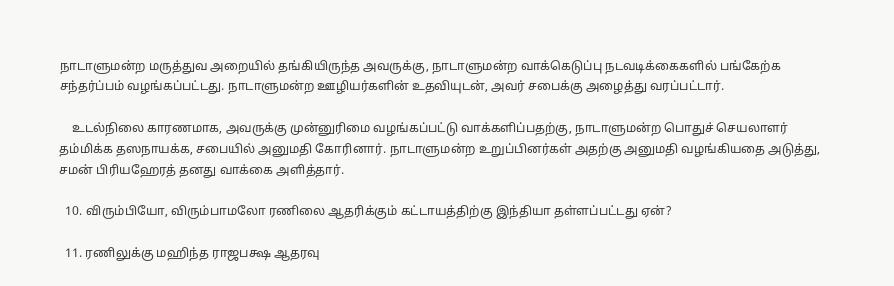நாடாளுமன்ற மருத்துவ அறையில் தங்கியிருந்த அவருக்கு, நாடாளுமன்ற வாக்கெடுப்பு நடவடிக்கைகளில் பங்கேற்க சந்தர்ப்பம் வழங்கப்பட்டது. நாடாளுமன்ற ஊழியர்களின் உதவியுடன், அவர் சபைக்கு அழைத்து வரப்பட்டார்.

    உடல்நிலை காரணமாக, அவருக்கு முன்னுரிமை வழங்கப்பட்டு வாக்களிப்பதற்கு, நாடாளுமன்ற பொதுச் செயலாளர் தம்மிக்க தஸநாயக்க, சபையில் அனுமதி கோரினார். நாடாளுமன்ற உறுப்பினர்கள் அதற்கு அனுமதி வழங்கியதை அடுத்து, சமன் பிரியஹேரத் தனது வாக்கை அளித்தார்.

  10. விரும்பியோ, விரும்பாமலோ ரணிலை ஆதரிக்கும் கட்டாயத்திற்கு இந்தியா தள்ளப்பட்டது ஏன்?

  11. ரணிலுக்கு மஹிந்த ராஜபக்ஷ ஆதரவு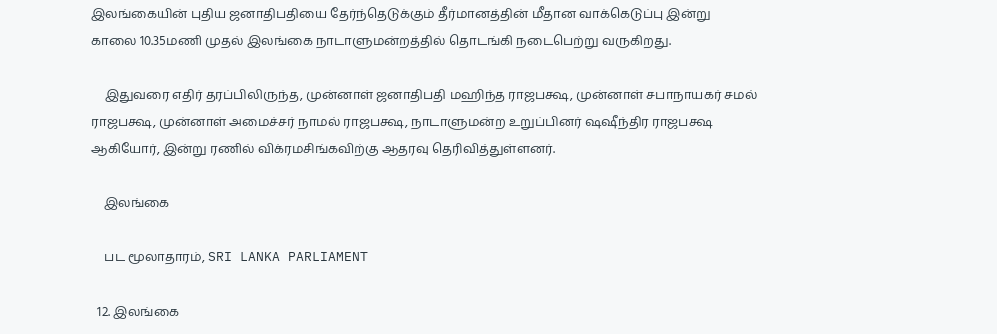இலங்கையின் புதிய ஜனாதிபதியை தேர்ந்தெடுக்கும் தீர்மானத்தின் மீதான வாக்கெடுப்பு இன்று காலை 10.35மணி முதல் இலங்கை நாடாளுமன்றத்தில் தொடங்கி நடைபெற்று வருகிறது.

    இதுவரை எதிர் தரப்பிலிருந்த, முன்னாள் ஜனாதிபதி மஹிந்த ராஜபக்ஷ, முன்னாள் சபாநாயகர் சமல் ராஜபக்ஷ, முன்னாள் அமைச்சர் நாமல் ராஜபக்ஷ, நாடாளுமன்ற உறுப்பினர் ஷஷீந்திர ராஜபக்ஷ ஆகியோர், இன்று ரணில் விக்ரமசிங்கவிற்கு ஆதரவு தெரிவித்துள்ளனர்.

    இலங்கை

    பட மூலாதாரம், SRI LANKA PARLIAMENT

  12. இலங்கை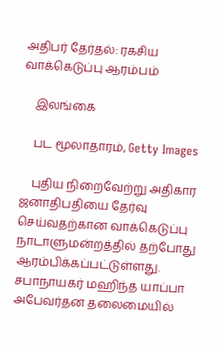அதிபர் தேர்தல்: ரகசிய வாக்கெடுப்பு ஆரம்பம்

    இலங்கை

    பட மூலாதாரம், Getty Images

    புதிய நிறைவேற்று அதிகார ஜனாதிபதியை தேர்வு செய்வதற்கான வாக்கெடுப்பு நாடாளுமன்றத்தில் தற்போது ஆரம்பிக்கப்பட்டுள்ளது. சபாநாயகர் மஹிந்த யாப்பா அபேவர்தன தலைமையில்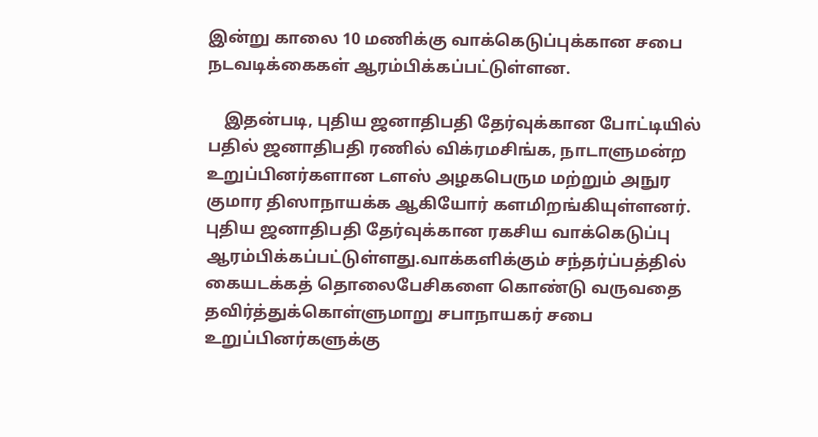இன்று காலை 10 மணிக்கு வாக்கெடுப்புக்கான சபை நடவடிக்கைகள் ஆரம்பிக்கப்பட்டுள்ளன.

    இதன்படி, புதிய ஜனாதிபதி தேர்வுக்கான போட்டியில் பதில் ஜனாதிபதி ரணில் விக்ரமசிங்க, நாடாளுமன்ற உறுப்பினர்களான டளஸ் அழகபெரும மற்றும் அநுர குமார திஸாநாயக்க ஆகியோர் களமிறங்கியுள்ளனர். புதிய ஜனாதிபதி தேர்வுக்கான ரகசிய வாக்கெடுப்பு ஆரம்பிக்கப்பட்டுள்ளது.வாக்களிக்கும் சந்தர்ப்பத்தில் கையடக்கத் தொலைபேசிகளை கொண்டு வருவதை தவிர்த்துக்கொள்ளுமாறு சபாநாயகர் சபை உறுப்பினர்களுக்கு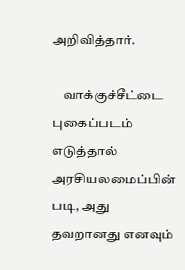அறிவித்தார்.

    வாக்குச்சீட்டை புகைப்படம் எடுத்தால் அரசியலமைப்பின் படி, அது தவறானது எனவும்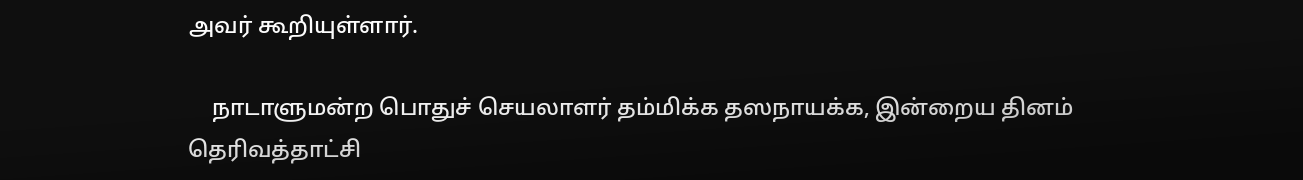அவர் கூறியுள்ளார்.

    நாடாளுமன்ற பொதுச் செயலாளர் தம்மிக்க தஸநாயக்க, இன்றைய தினம் தெரிவத்தாட்சி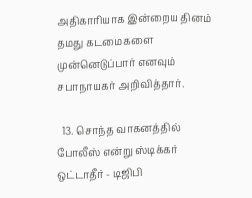அதிகாரியாக இன்றைய தினம் தமது கடமைகளை முன்னெடுப்பார் எனவும் சபாநாயகர் அறிவித்தார்.

  13. சொந்த வாகனத்தில் போலீஸ் என்று ஸ்டிக்கர் ஒட்டாதீர் - டிஜிபி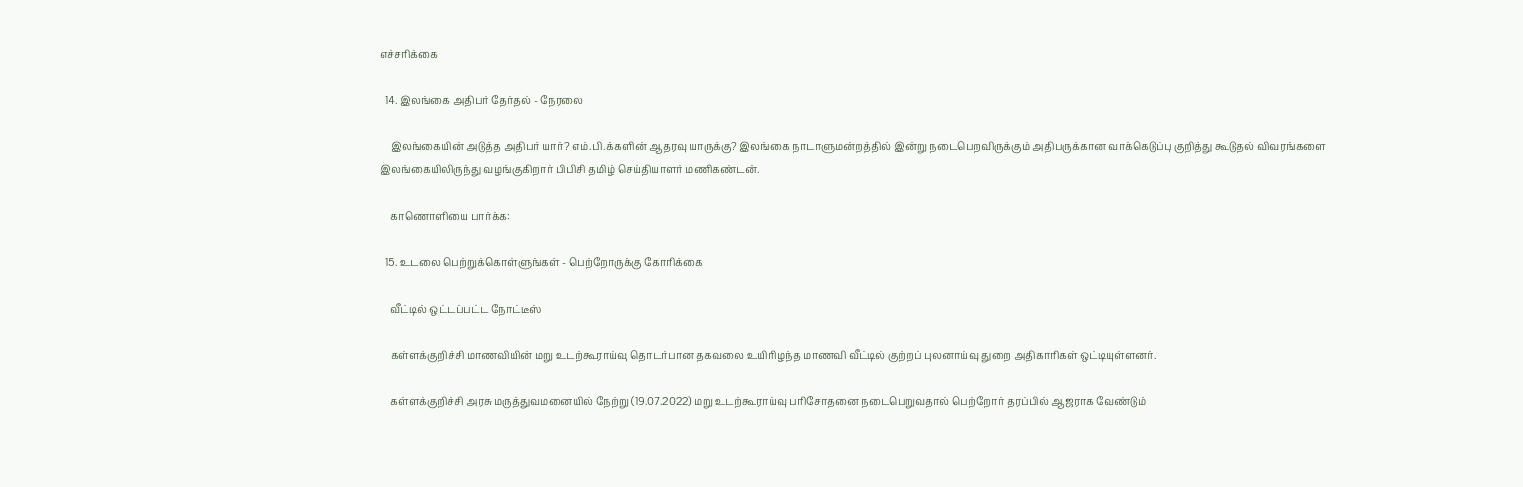எச்சரிக்கை

  14. இலங்கை அதிபர் தேர்தல் - நேரலை

    இலங்கையின் அடுத்த அதிபர் யார்? எம்.பி.க்களின் ஆதரவு யாருக்கு? இலங்கை நாடாளுமன்றத்தில் இன்று நடைபெறவிருக்கும் அதிபருக்கான வாக்கெடுப்பு குறித்து கூடுதல் விவரங்களை இலங்கையிலிருந்து வழங்குகிறார் பிபிசி தமிழ் செய்தியாளர் மணிகண்டன்.

    காணொளியை பார்க்க:

  15. உடலை பெற்றுக்கொள்ளுங்கள் - பெற்றோருக்கு கோரிக்கை

    வீட்டில் ஒட்டப்பட்ட நோட்டீஸ்

    கள்ளக்குறிச்சி மாணவியின் மறு உடற்கூராய்வு தொடர்பான தகவலை உயிரிழந்த மாணவி வீட்டில் குற்றப் புலனாய்வு துறை அதிகாரிகள் ஒட்டியுள்ளனர்.

    கள்ளக்குறிச்சி அரசு மருத்துவமனையில் நேற்று (19.07.2022) மறு உடற்கூராய்வு பரிசோதனை நடைபெறுவதால் பெற்றோர் தரப்பில் ஆஜராக வேண்டும்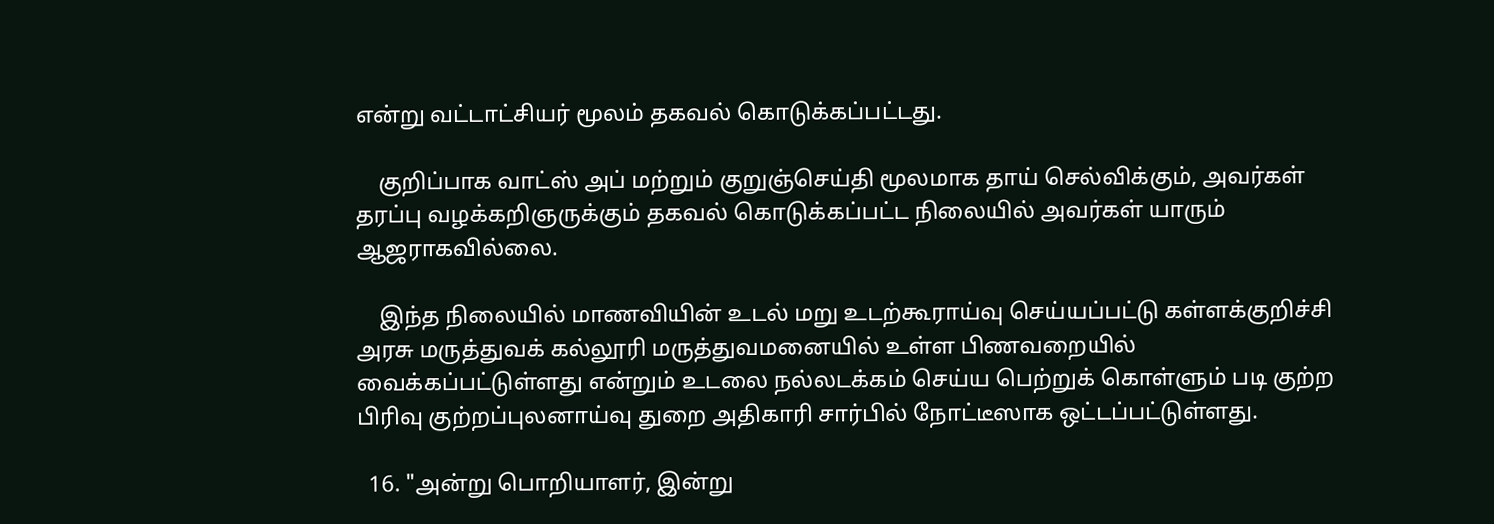என்று வட்டாட்சியர் மூலம் தகவல் கொடுக்கப்பட்டது.

    குறிப்பாக வாட்ஸ் அப் மற்றும் குறுஞ்செய்தி மூலமாக தாய் செல்விக்கும், அவர்கள் தரப்பு வழக்கறிஞருக்கும் தகவல் கொடுக்கப்பட்ட நிலையில் அவர்கள் யாரும் ஆஜராகவில்லை.

    இந்த நிலையில் மாணவியின் உடல் மறு உடற்கூராய்வு செய்யப்பட்டு கள்ளக்குறிச்சி அரசு மருத்துவக் கல்லூரி மருத்துவமனை‌யில் உள்ள பிணவறையில் வைக்கப்பட்டுள்ளது என்றும் உடலை நல்லடக்கம் செய்ய பெற்றுக் கொள்ளும் படி குற்ற பிரிவு குற்றப்புலனாய்வு துறை அதிகாரி சார்பில் நோட்டீஸாக ஒட்டப்பட்டுள்ளது.

  16. "அன்று பொறியாளர், இன்று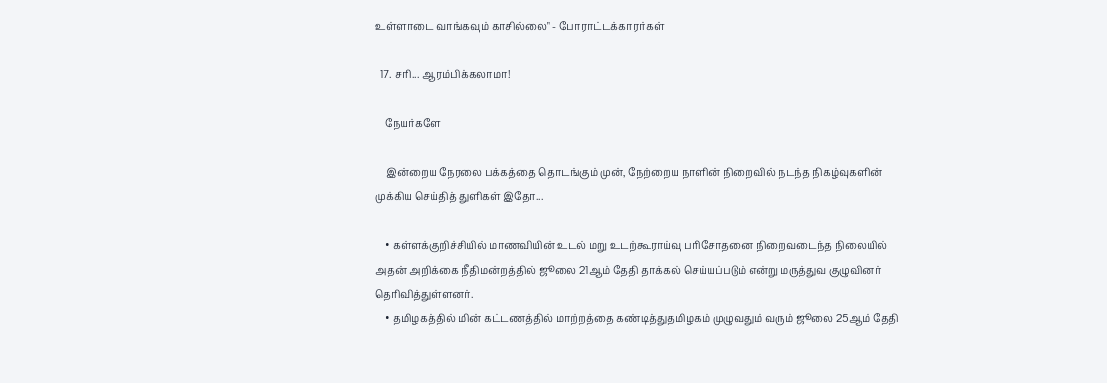உள்ளாடை வாங்கவும் காசில்லை" - போராட்டக்காரர்கள்

  17. சரி... ஆரம்பிக்கலாமா!

    நேயர்களே

    இன்றைய நேரலை பக்கத்தை தொடங்கும் முன், நேற்றைய நாளின் நிறைவில் நடந்த நிகழ்வுகளின் முக்கிய செய்தித் துளிகள் இதோ...

    • கள்ளக்குறிச்சியில் மாணவியின்‌ உடல் மறு உடற்கூராய்வு பரிசோதனை நிறைவடைந்த நிலையில் அதன் அறிக்கை நீதிமன்றத்தில் ஜூலை 21ஆம் தேதி தாக்கல் செய்யப்படும் என்று மருத்துவ குழுவினர் தெரிவித்துள்ளனர்.
    • தமிழகத்தில் மின் கட்டணத்தில் மாற்றத்தை கண்டித்துதமிழகம் முழுவதும் வரும் ஜூலை 25ஆம் தேதி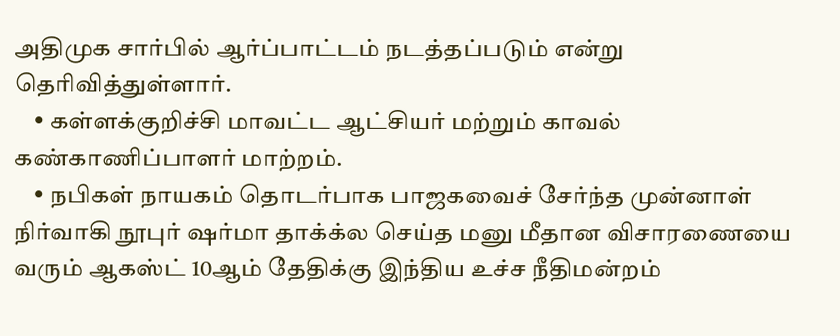அதிமுக சார்பில் ஆர்ப்பாட்டம் நடத்தப்படும் என்று தெரிவித்துள்ளார்.
    • கள்ளக்குறிச்சி மாவட்ட ஆட்சியர் மற்றும் காவல் கண்காணிப்பாளர் மாற்றம்.
    • நபிகள் நாயகம் தொடர்பாக பாஜகவைச் சேர்ந்த முன்னாள் நிர்வாகி நூபுர் ஷர்மா தாக்க்ல செய்த மனு மீதான விசாரணையை வரும் ஆகஸ்ட் 10ஆம் தேதிக்கு இந்திய உச்ச நீதிமன்றம்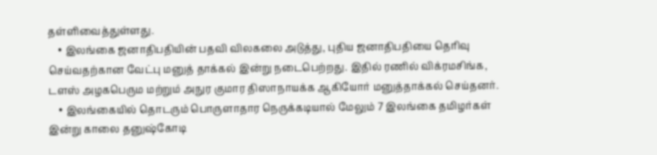தள்ளிவைத்துள்ளது.
    • இலங்கை ஜனாதிபதியின் பதவி விலகலை அடுத்து, புதிய ஜனாதிபதியை தெரிவு செய்வதற்கான வேட்பு மனுத் தாக்கல் இன்று நடைபெற்றது. இதில் ரணில் விக்ரமசிங்க, டளஸ் அழகபெரும மற்றும் அநுர குமார திஸாநாயக்க ஆகியோர் மனுத்தாக்கல் செய்தனர்.
    • இலங்கையில் தொடரும் பொருளாதார நெருக்கடியால் மேலும் 7 இலங்கை தமிழர்கள் இன்று காலை தனுஷ்கோடி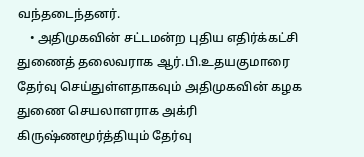வந்தடைந்தனர்.
    • அதிமுகவின் சட்டமன்ற புதிய எதிர்க்கட்சி துணைத் தலைவராக ஆர்.பி.உதயகுமாரை தேர்வு செய்துள்ளதாகவும் அதிமுகவின் கழக துணை செயலாளராக அக்ரி கிருஷ்ணமூர்த்தியும் தேர்வு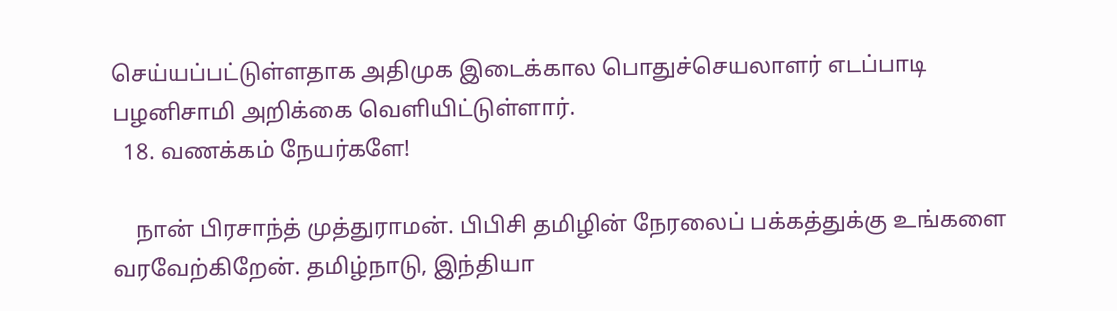செய்யப்பட்டுள்ளதாக அதிமுக இடைக்கால பொதுச்செயலாளர் எடப்பாடி பழனிசாமி அறிக்கை வெளியிட்டுள்ளார்.
  18. வணக்கம் நேயர்களே!

    நான் பிரசாந்த் முத்துராமன். பிபிசி தமிழின் நேரலைப் பக்கத்துக்கு உங்களை வரவேற்கிறேன். தமிழ்நாடு, இந்தியா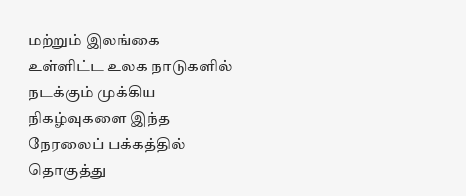மற்றும் இலங்கை உள்ளிட்ட உலக நாடுகளில் நடக்கும் முக்கிய நிகழ்வுகளை இந்த நேரலைப் பக்கத்தில் தொகுத்து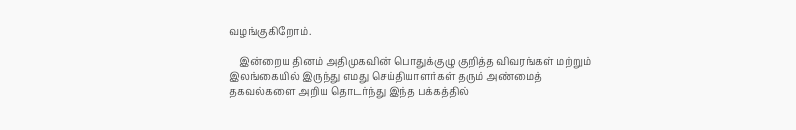வழங்குகிறோம்.

    இன்றைய தினம் அதிமுகவின் பொதுக்குழு குறித்த விவரங்கள் மற்றும் இலங்கையில் இருந்து எமது செய்தியாளர்கள் தரும் அண்மைத் தகவல்களை அறிய தொடர்ந்து இந்த பக்கத்தில்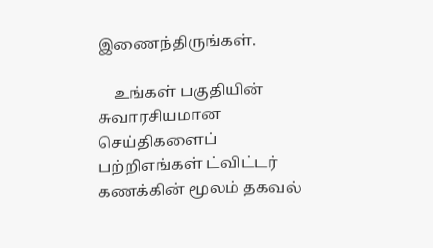இணைந்திருங்கள்.

    உங்கள் பகுதியின் சுவாரசியமான செய்திகளைப் பற்றிஎங்கள் ட்விட்டர் கணக்கின் மூலம் தகவல்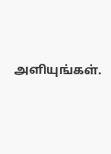அளியுங்கள்.